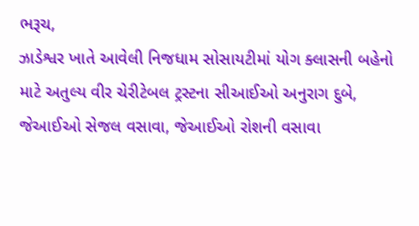ભરૂચ,
ઝાડેશ્વર ખાતે આવેલી નિજધામ સોસાયટીમાં યોગ ક્લાસની બહેનો માટે અતુલ્ય વીર ચેરીટેબલ ટ્રસ્ટના સીઆઈઓ અનુરાગ દુબે, જેઆઈઓ સેજલ વસાવા, જેઆઈઓ રોશની વસાવા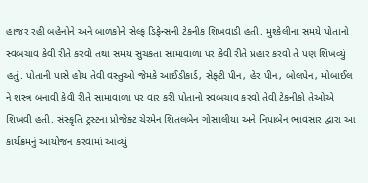હાજર રહી બહેનોને અને બાળકોને સેલ્ફ ડિફેન્સની ટેકનીક શિખવાડી હતી. મુશ્કેલીના સમયે પોતાનો સ્વબચાવ કેવી રીતે કરવો તથા સમય સુચકતા સામાવાળા પર કેવી રીતે પ્રહાર કરવો તે પણ શિખવ્યું હતું. પોતાની પાસે હોય તેવી વસ્તુઓ જેમકે આઈડીકાર્ડ, સેફ્ટી પીન, હેર પીન, બોલપેન, મોબાઈલ ને શસ્ત્ર બનાવી કેવી રીતે સામાવાળા પર વાર કરી પોતાનો સ્વબચાવ કરવો તેવી ટેકનીકો તેઓએ શિખવી હતી. સંસ્કૃતિ ટ્રસ્ટના પ્રોજેક્ટ ચેરમેન શિતલબેન ગોસાલીયા અને નિપાબેન ભાવસાર દ્વારા આ કાર્યક્રમનું આયોજન કરવામાં આવ્યું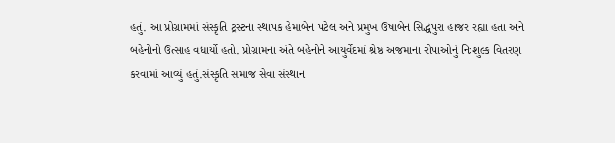હતું. આ પ્રોગ્રામમાં સંસ્કૃતિ ટ્રસ્ટના સ્થાપક હેમાબેન પટેલ અને પ્રમુખ ઉષાબેન સિદ્ધપુરા હાજર રહ્યા હતા અને બહેનોનો ઉત્સાહ વધાર્યો હતો. પ્રોગ્રામના અંતે બહેનોને આયુર્વેદમાં શ્રેષ્ઠ અજમાના રોપાઓનું નિઃશુલ્ક વિતરણ કરવામાં આવ્યું હતું.સંસ્કૃતિ સમાજ સેવા સંસ્થાન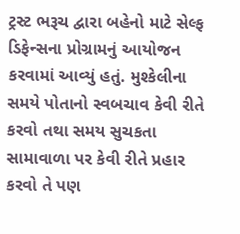ટ્રસ્ટ ભરૂચ દ્વારા બહેનો માટે સેલ્ફ ડિફેન્સના પ્રોગ્રામનું આયોજન કરવામાં આવ્યું હતું. મુશ્કેલીના સમયે પોતાનો સ્વબચાવ કેવી રીતે કરવો તથા સમય સુચકતા સામાવાળા પર કેવી રીતે પ્રહાર કરવો તે પણ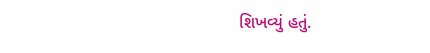શિખવ્યું હતું.